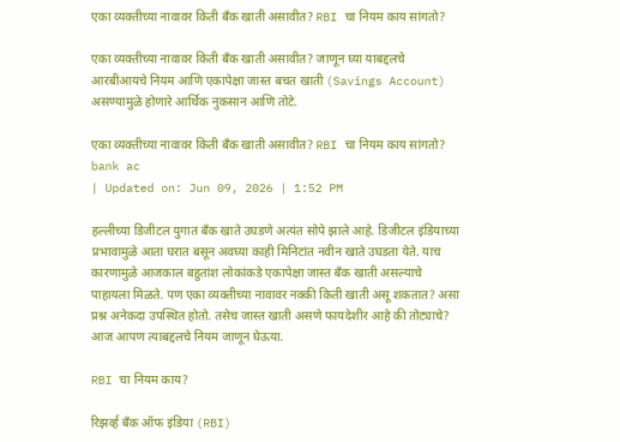एका व्यक्तीच्या नावावर किती बँक खाती असावीत? RBI चा नियम काय सांगतो?

एका व्यक्तीच्या नावावर किती बँक खाती असावीत? जाणून घ्या याबद्दलचे आरबीआयचे नियम आणि एकापेक्षा जास्त बचत खाती (Savings Account) असण्यामुळे होणारे आर्थिक नुकसान आणि तोटे.

एका व्यक्तीच्या नावावर किती बँक खाती असावीत? RBI चा नियम काय सांगतो?
bank ac
| Updated on: Jun 09, 2026 | 1:52 PM

हल्लीच्या डिजीटल युगात बँक खाते उघडणे अत्यंत सोपे झाले आहे. डिजीटल इंडियाच्या प्रभावामुळे आता घरात बसून अवघ्या काही मिनिटांत नवीन खाते उघडता येते. याच कारणामुळे आजकाल बहुतांश लोकांकडे एकापेक्षा जास्त बँक खाती असल्याचे पाहायला मिळते. पण एका व्यक्तीच्या नावावर नक्की किती खाती असू शकतात? असा प्रश्न अनेकदा उपस्थित होतो. तसेच जास्त खाती असणे फायदेशीर आहे की तोट्याचे? आज आपण त्याबद्दलचे नियम जाणून घेऊया.

RBI चा नियम काय?

रिझर्व्ह बँक ऑफ इंडिया (RBI)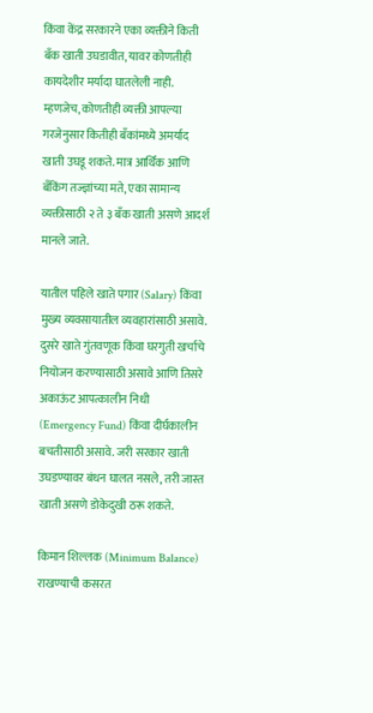किंवा केंद्र सरकारने एका व्यक्तीने किती बँक खाती उघडावीत, यावर कोणतीही कायदेशीर मर्यादा घातलेली नाही. म्हणजेच, कोणतीही व्यक्ती आपल्या गरजेनुसार कितीही बँकांमध्ये अमर्याद खाती उघडू शकते. मात्र आर्थिक आणि बँकिंग तज्ज्ञांच्या मते, एका सामान्य व्यक्तीसाठी २ ते ३ बँक खाती असणे आदर्श मानले जाते.

यातील पहिले खाते पगार (Salary) किंवा मुख्य व्यवसायातील व्यवहारांसाठी असावे. दुसरे खाते गुंतवणूक किंवा घरगुती खर्चाचे नियोजन करण्यासाठी असावे आणि तिसरे अकाऊंट आपत्कालीन निधी (Emergency Fund) किंवा दीर्घकालीन बचतीसाठी असावे. जरी सरकार खाती उघडण्यावर बंधन घालत नसले, तरी जास्त खाती असणे डोकेदुखी ठरू शकते.

किमान शिल्लक (Minimum Balance) राखण्याची कसरत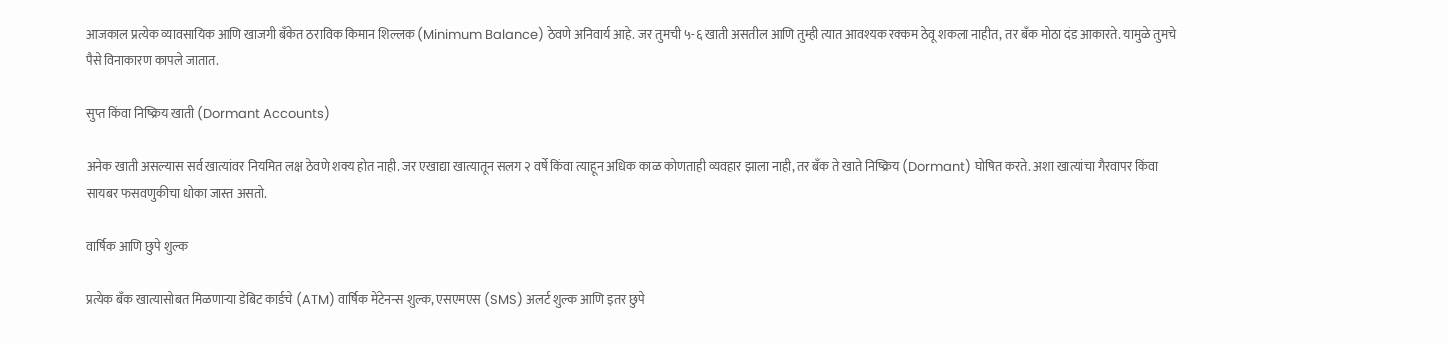आजकाल प्रत्येक व्यावसायिक आणि खाजगी बँकेत ठराविक किमान शिल्लक (Minimum Balance) ठेवणे अनिवार्य आहे. जर तुमची ५-६ खाती असतील आणि तुम्ही त्यात आवश्यक रक्कम ठेवू शकला नाहीत, तर बँक मोठा दंड आकारते. यामुळे तुमचे पैसे विनाकारण कापले जातात.

सुप्त किंवा निष्क्रिय खाती (Dormant Accounts)

अनेक खाती असल्यास सर्व खात्यांवर नियमित लक्ष ठेवणे शक्य होत नाही. जर एखाद्या खात्यातून सलग २ वर्षे किंवा त्याहून अधिक काळ कोणताही व्यवहार झाला नाही, तर बँक ते खाते निष्क्रिय (Dormant) घोषित करते. अशा खात्यांचा गैरवापर किंवा सायबर फसवणुकीचा धोका जास्त असतो.

वार्षिक आणि छुपे शुल्क

प्रत्येक बँक खात्यासोबत मिळणाऱ्या डेबिट कार्डचे (ATM) वार्षिक मेंटेनन्स शुल्क, एसएमएस (SMS) अलर्ट शुल्क आणि इतर छुपे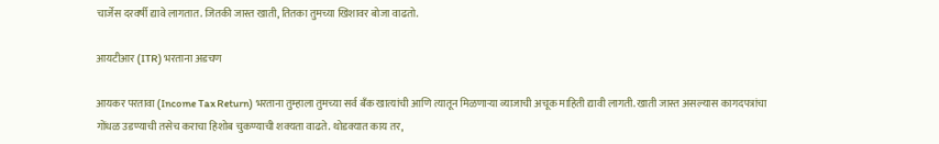चार्जेस दरवर्षी द्यावे लागतात. जितकी जास्त खाती, तितका तुमच्या खिशावर बोजा वाढतो.

आयटीआर (ITR) भरताना अडचण

आयकर परतावा (Income Tax Return) भरताना तुम्हाला तुमच्या सर्व बँक खात्यांची आणि त्यातून मिळणाऱ्या व्याजाची अचूक माहिती द्यावी लागती. खाती जास्त असल्यास कागदपत्रांचा गोंधळ उडण्याची तसेच कराचा हिशोब चुकण्याची शक्यता वाढते. थोडक्यात काय तर,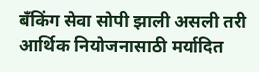बँकिंग सेवा सोपी झाली असली तरी आर्थिक नियोजनासाठी मर्यादित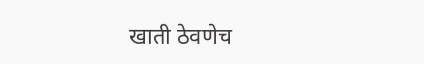खाती ठेवणेच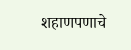शहाणपणाचे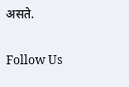असते.

Follow Us